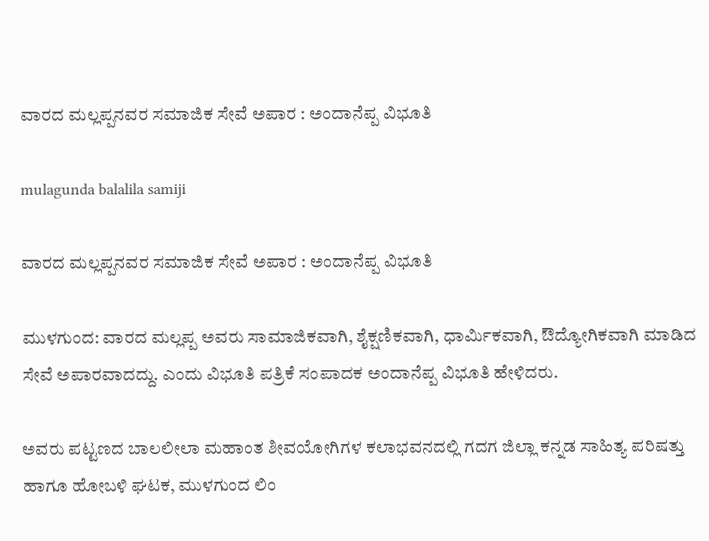ವಾರದ ಮಲ್ಲಪ್ಪನವರ ಸಮಾಜಿಕ ಸೇವೆ ಅಪಾರ : ಅಂದಾನೆಪ್ಪ ವಿಭೂತಿ

mulagunda balalila samiji

ವಾರದ ಮಲ್ಲಪ್ಪನವರ ಸಮಾಜಿಕ ಸೇವೆ ಅಪಾರ : ಅಂದಾನೆಪ್ಪ ವಿಭೂತಿ

ಮುಳಗುಂದ: ವಾರದ ಮಲ್ಲಪ್ಪ ಅವರು ಸಾಮಾಜಿಕವಾಗಿ, ಶೈಕ್ಷಣಿಕವಾಗಿ, ಧಾರ್ಮಿಕವಾಗಿ, ಔದ್ಯೋಗಿಕವಾಗಿ ಮಾಡಿದ ಸೇವೆ ಅಪಾರವಾದದ್ದು. ಎಂದು ವಿಭೂತಿ ಪತ್ರಿಕೆ ಸಂಪಾದಕ ಅಂದಾನೆಪ್ಪ ವಿಭೂತಿ ಹೇಳಿದರು.

ಅವರು ಪಟ್ಟಣದ ಬಾಲಲೀಲಾ ಮಹಾಂತ ಶೀವಯೋಗಿಗಳ ಕಲಾಭವನದಲ್ಲಿ ಗದಗ ಜಿಲ್ಲಾ ಕನ್ನಡ ಸಾಹಿತ್ಯ ಪರಿಷತ್ತು ಹಾಗೂ ಹೋಬಳಿ ಘಟಕ, ಮುಳಗುಂದ ಲಿಂ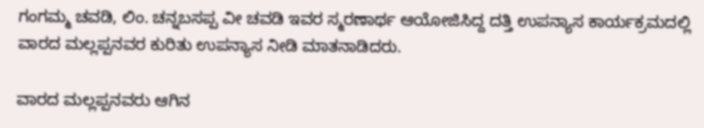ಗಂಗಮ್ಮ ಚವಡಿ, ಲಿಂ. ಚನ್ನಬಸಪ್ಪ ವೀ ಚವಡಿ ಇವರ ಸ್ಮರಣಾರ್ಥ ಆಯೋಜಿಸಿದ್ದ ದತ್ತಿ ಉಪನ್ಯಾಸ ಕಾರ್ಯಕ್ರಮದಲ್ಲಿ ವಾರದ ಮಲ್ಲಪ್ಪನವರ ಕುರಿತು ಉಪನ್ಯಾಸ ನೀಡಿ ಮಾತನಾಡಿದರು.

ವಾರದ ಮಲ್ಲಪ್ಪನವರು ಆಗಿನ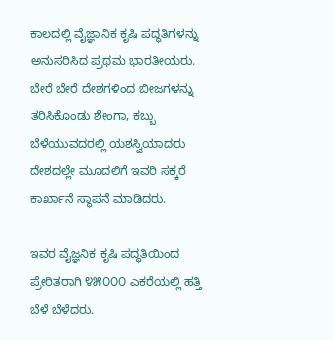ಕಾಲದಲ್ಲಿ ವೈಜ್ಞಾನಿಕ ಕೃಷಿ ಪದ್ಧತಿಗಳನ್ನು ಅನುಸರಿಸಿದ ಪ್ರಥಮ ಭಾರತೀಯರು. ಬೇರೆ ಬೇರೆ ದೇಶಗಳಿಂದ ಬೀಜಗಳನ್ನು ತರಿಸಿಕೊಂಡು ಶೇಂಗಾ, ಕಬ್ಬು ಬೆಳೆಯುವದರಲ್ಲಿ ಯಶಸ್ವಿಯಾದರು ದೇಶದಲ್ಲೇ ಮೂದಲಿಗೆ ಇವರಿ ಸಕ್ಕರೆ ಕಾರ್ಖಾನೆ ಸ್ಥಾಪನೆ ಮಾಡಿದರು.

ಇವರ ವೈಜ್ಞನಿಕ ಕೃಷಿ ಪದ್ಧತಿಯಿಂದ ಪ್ರೇರಿತರಾಗಿ ೪೫೦೦೦ ಎಕರೆಯಲ್ಲಿ ಹತ್ತಿ ಬೆಳೆ ಬೆಳೆದರು.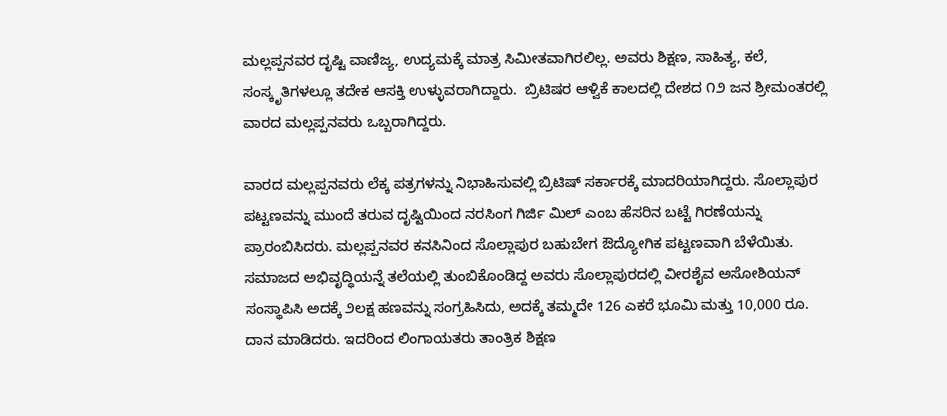ಮಲ್ಲಪ್ಪನವರ ದೃಷ್ಟಿ ವಾಣಿಜ್ಯ, ಉದ್ಯಮಕ್ಕೆ ಮಾತ್ರ ಸಿಮೀತವಾಗಿರಲಿಲ್ಲ. ಅವರು ಶಿಕ್ಷಣ, ಸಾಹಿತ್ಯ, ಕಲೆ, ಸಂಸ್ಕೃತಿಗಳಲ್ಲೂ ತದೇಕ ಆಸಕ್ತಿ ಉಳ್ಳುವರಾಗಿದ್ದಾರು.  ಬ್ರಿಟಿಷರ ಆಳ್ವಿಕೆ ಕಾಲದಲ್ಲಿ ದೇಶದ ೧೨ ಜನ ಶ್ರೀಮಂತರಲ್ಲಿ ವಾರದ ಮಲ್ಲಪ್ಪನವರು ಒಬ್ಬರಾಗಿದ್ದರು.

ವಾರದ ಮಲ್ಲಪ್ಪನವರು ಲೆಕ್ಕ ಪತ್ರಗಳನ್ನು ನಿಭಾಹಿಸುವಲ್ಲಿ ಬ್ರಿಟಿಷ್‌ ಸರ್ಕಾರಕ್ಕೆ ಮಾದರಿಯಾಗಿದ್ದರು. ಸೊಲ್ಲಾಪುರ ಪಟ್ಟಣವನ್ನು ಮುಂದೆ ತರುವ ದೃಷ್ಟಿಯಿಂದ ನರಸಿಂಗ ಗಿರ್ಜಿ ಮಿಲ್‌ ಎಂಬ ಹೆಸರಿನ ಬಟ್ಟೆ ಗಿರಣೆಯನ್ನು ಪ್ರಾರಂಬಿಸಿದರು. ಮಲ್ಲಪ್ಪನವರ ಕನಸಿನಿಂದ ಸೊಲ್ಲಾಪುರ ಬಹುಬೇಗ ಔದ್ಯೋಗಿಕ ಪಟ್ಟಣವಾಗಿ ಬೆಳೆಯಿತು. ಸಮಾಜದ ಅಭಿವೃದ್ಧಿಯನ್ನೆ ತಲೆಯಲ್ಲಿ ತುಂಬಿಕೊಂಡಿದ್ದ ಅವರು ಸೊಲ್ಲಾಪುರದಲ್ಲಿ ವೀರಶೈವ ಅಸೋಶಿಯನ್‌ ಸಂಸ್ಥಾಪಿಸಿ ಅದಕ್ಕೆ ೨ಲಕ್ಷ ಹಣವನ್ನು ಸಂಗ್ರಹಿಸಿದು, ಅದಕ್ಕೆ ತಮ್ಮದೇ 126 ಎಕರೆ ಭೂಮಿ ಮತ್ತು 10,000 ರೂ. ದಾನ ಮಾಡಿದರು. ಇದರಿಂದ ಲಿಂಗಾಯತರು ತಾಂತ್ರಿಕ ಶಿಕ್ಷಣ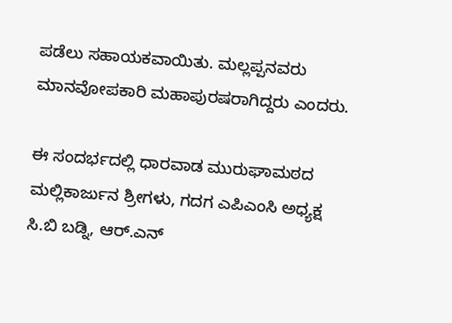ಪಡೆಲು ಸಹಾಯಕವಾಯಿತು. ಮಲ್ಲಪ್ಪನವರು ಮಾನವೋಪಕಾರಿ ಮಹಾಪುರಷರಾಗಿದ್ದರು ಎಂದರು.

ಈ ಸಂದರ್ಭದಲ್ಲಿ ಧಾರವಾಡ ಮುರುಘಾಮಠದ ಮಲ್ಲಿಕಾರ್ಜುನ ಶ್ರೀಗಳು, ಗದಗ ಎಪಿಎಂಸಿ ಅಧ್ಯಕ್ಷ ಸಿ.ಬಿ ಬಡ್ನಿ, ಆರ್.ಎನ್‌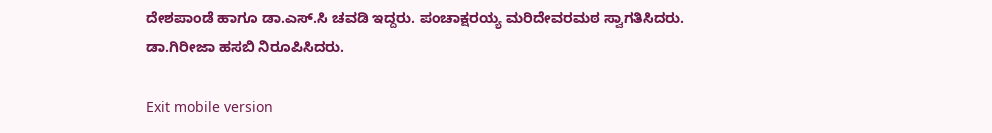ದೇಶಪಾಂಡೆ ಹಾಗೂ ಡಾ.ಎಸ್.ಸಿ ಚವಡಿ ಇದ್ದರು. ಪಂಚಾಕ್ಷರಯ್ಯ ಮರಿದೇವರಮಠ ಸ್ವಾಗತಿಸಿದರು. ಡಾ.ಗಿರೀಜಾ ಹಸಬಿ ನಿರೂಪಿಸಿದರು.

Exit mobile version